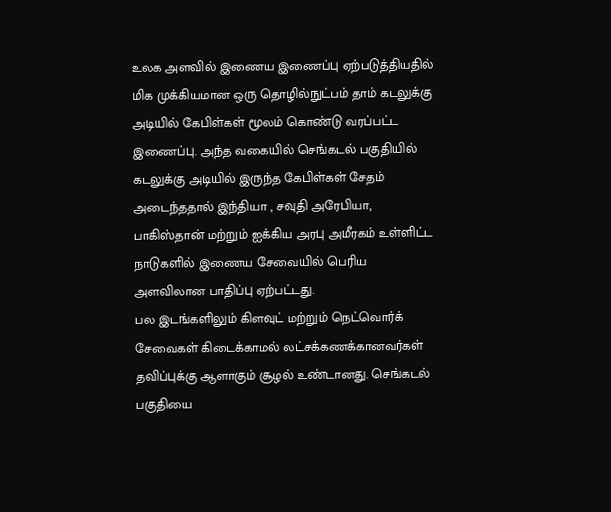உலக அளவில் இணைய இணைப்பு ஏற்படுத்தியதில் மிக முக்கியமான ஒரு தொழில்நுட்பம் தாம் கடலுக்கு அடியில் கேபிள்கள் மூலம் கொண்டு வரப்பட்ட இணைப்பு. அந்த வகையில் செங்கடல் பகுதியில் கடலுக்கு அடியில் இருந்த கேபிள்கள் சேதம் அடைந்ததால் இந்தியா , சவுதி அரேபியா, பாகிஸ்தான் மற்றும் ஐக்கிய அரபு அமீரகம் உள்ளிட்ட நாடுகளில் இணைய சேவையில் பெரிய அளவிலான பாதிப்பு ஏற்பட்டது.
பல இடங்களிலும் கிளவுட் மற்றும் நெட்வொர்க் சேவைகள் கிடைக்காமல் லட்சக்கணக்கானவர்கள் தவிப்புக்கு ஆளாகும் சூழல் உண்டானது. செங்கடல் பகுதியை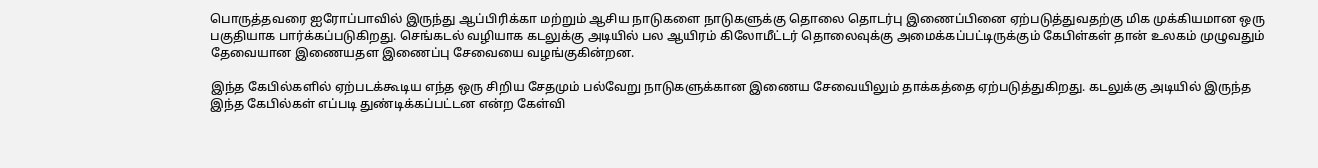பொருத்தவரை ஐரோப்பாவில் இருந்து ஆப்பிரிக்கா மற்றும் ஆசிய நாடுகளை நாடுகளுக்கு தொலை தொடர்பு இணைப்பினை ஏற்படுத்துவதற்கு மிக முக்கியமான ஒரு பகுதியாக பார்க்கப்படுகிறது. செங்கடல் வழியாக கடலுக்கு அடியில் பல ஆயிரம் கிலோமீட்டர் தொலைவுக்கு அமைக்கப்பட்டிருக்கும் கேபிள்கள் தான் உலகம் முழுவதும் தேவையான இணையதள இணைப்பு சேவையை வழங்குகின்றன.

இந்த கேபில்களில் ஏற்படக்கூடிய எந்த ஒரு சிறிய சேதமும் பல்வேறு நாடுகளுக்கான இணைய சேவையிலும் தாக்கத்தை ஏற்படுத்துகிறது. கடலுக்கு அடியில் இருந்த இந்த கேபில்கள் எப்படி துண்டிக்கப்பட்டன என்ற கேள்வி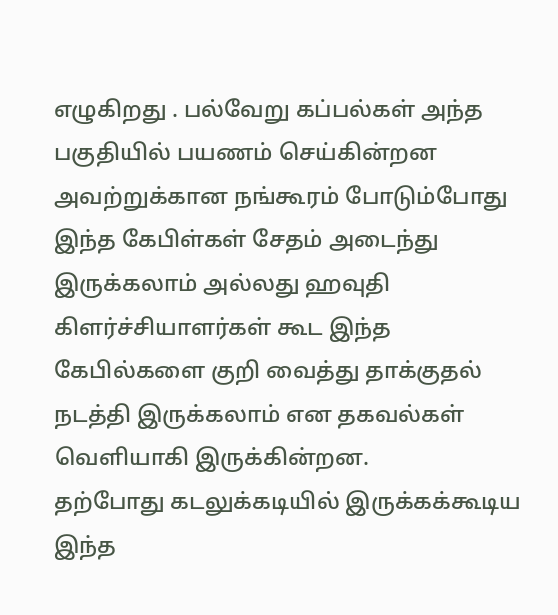எழுகிறது . பல்வேறு கப்பல்கள் அந்த பகுதியில் பயணம் செய்கின்றன அவற்றுக்கான நங்கூரம் போடும்போது இந்த கேபிள்கள் சேதம் அடைந்து இருக்கலாம் அல்லது ஹவுதி கிளர்ச்சியாளர்கள் கூட இந்த கேபில்களை குறி வைத்து தாக்குதல் நடத்தி இருக்கலாம் என தகவல்கள் வெளியாகி இருக்கின்றன.
தற்போது கடலுக்கடியில் இருக்கக்கூடிய இந்த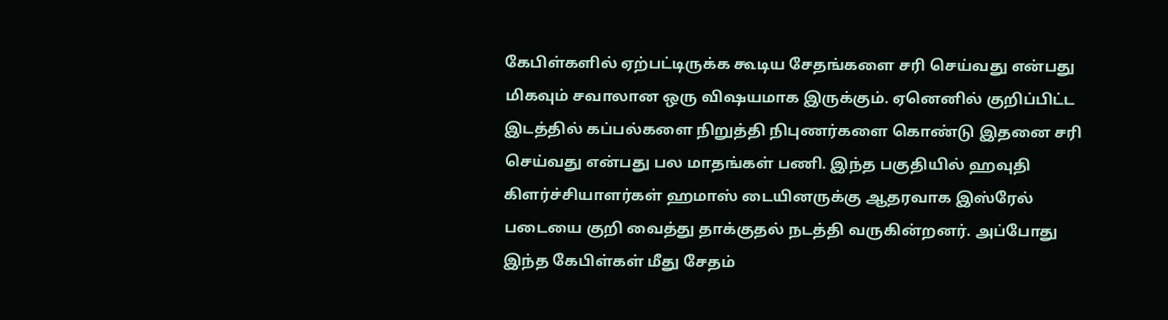கேபிள்களில் ஏற்பட்டிருக்க கூடிய சேதங்களை சரி செய்வது என்பது மிகவும் சவாலான ஒரு விஷயமாக இருக்கும். ஏனெனில் குறிப்பிட்ட இடத்தில் கப்பல்களை நிறுத்தி நிபுணர்களை கொண்டு இதனை சரி செய்வது என்பது பல மாதங்கள் பணி. இந்த பகுதியில் ஹவுதி கிளர்ச்சியாளர்கள் ஹமாஸ் டையினருக்கு ஆதரவாக இஸ்ரேல் படையை குறி வைத்து தாக்குதல் நடத்தி வருகின்றனர். அப்போது இந்த கேபிள்கள் மீது சேதம்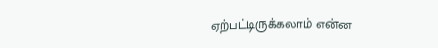ஏற்பட்டிருக்கலாம் என்ன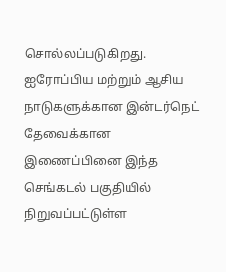சொல்லப்படுகிறது.
ஐரோப்பிய மற்றும் ஆசிய நாடுகளுக்கான இன்டர்நெட் தேவைக்கான இணைப்பினை இந்த செங்கடல் பகுதியில் நிறுவப்பட்டுள்ள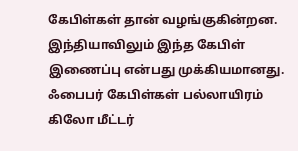கேபிள்கள் தான் வழங்குகின்றன. இந்தியாவிலும் இந்த கேபிள் இணைப்பு என்பது முக்கியமானது. ஃபைபர் கேபிள்கள் பல்லாயிரம் கிலோ மீட்டர்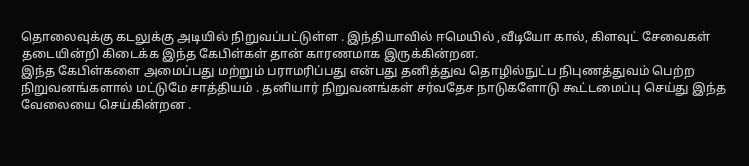தொலைவுக்கு கடலுக்கு அடியில் நிறுவப்பட்டுள்ள . இந்தியாவில் ஈமெயில் ,வீடியோ கால், கிளவுட் சேவைகள் தடையின்றி கிடைக்க இந்த கேபிள்கள் தான் காரணமாக இருக்கின்றன.
இந்த கேபிள்களை அமைப்பது மற்றும் பராமரிப்பது என்பது தனித்துவ தொழில்நுட்ப நிபுணத்துவம் பெற்ற நிறுவனங்களால் மட்டுமே சாத்தியம் . தனியார் நிறுவனங்கள் சர்வதேச நாடுகளோடு கூட்டமைப்பு செய்து இந்த வேலையை செய்கின்றன .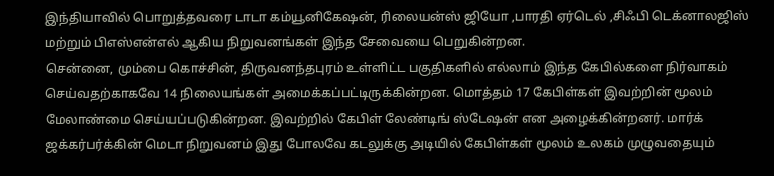இந்தியாவில் பொறுத்தவரை டாடா கம்யூனிகேஷன், ரிலையன்ஸ் ஜியோ ,பாரதி ஏர்டெல் ,சிஃபி டெக்னாலஜிஸ் மற்றும் பிஎஸ்என்எல் ஆகிய நிறுவனங்கள் இந்த சேவையை பெறுகின்றன.
சென்னை, மும்பை கொச்சின், திருவனந்தபுரம் உள்ளிட்ட பகுதிகளில் எல்லாம் இந்த கேபில்களை நிர்வாகம் செய்வதற்காகவே 14 நிலையங்கள் அமைக்கப்பட்டிருக்கின்றன. மொத்தம் 17 கேபிள்கள் இவற்றின் மூலம் மேலாண்மை செய்யப்படுகின்றன. இவற்றில் கேபிள் லேண்டிங் ஸ்டேஷன் என அழைக்கின்றனர். மார்க் ஜக்கர்பர்க்கின் மெடா நிறுவனம் இது போலவே கடலுக்கு அடியில் கேபிள்கள் மூலம் உலகம் முழுவதையும்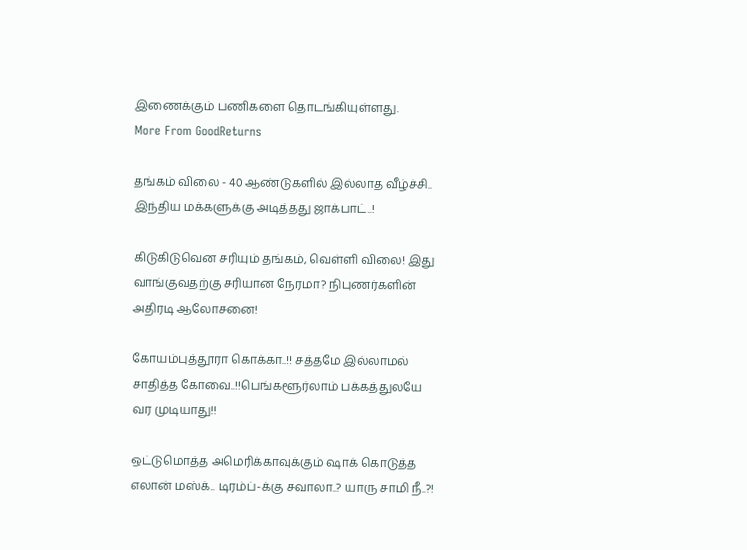இணைக்கும் பணிகளை தொடங்கியுள்ளது.
More From GoodReturns

தங்கம் விலை - 40 ஆண்டுகளில் இல்லாத வீழ்ச்சி.. இந்திய மக்களுக்கு அடித்தது ஜாக்பாட்..!

கிடுகிடுவென சரியும் தங்கம், வெள்ளி விலை! இது வாங்குவதற்கு சரியான நேரமா? நிபுணர்களின் அதிரடி ஆலோசனை!

கோயம்புத்தூரா கொக்கா..!! சத்தமே இல்லாமல் சாதித்த கோவை..!!பெங்களூர்லாம் பக்கத்துலயே வர முடியாது!!

ஒட்டுமொத்த அமெரிக்காவுக்கும் ஷாக் கொடுத்த எலான் மஸ்க்.. டிரம்ப்-க்கு சவாலா..? யாரு சாமி நீ..?!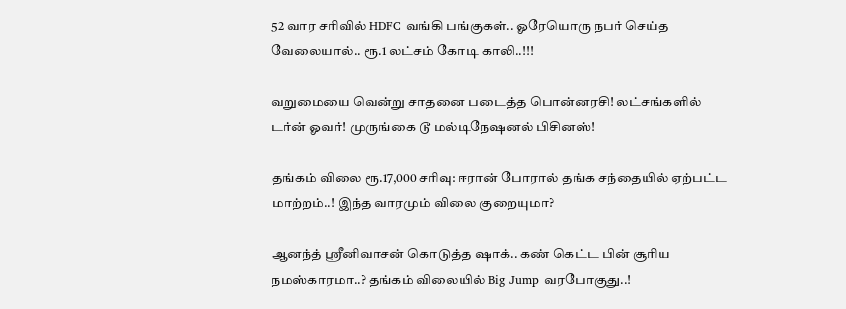52 வார சரிவில் HDFC வங்கி பங்குகள்.. ஓரேயொரு நபர் செய்த வேலையால்.. ரூ.1 லட்சம் கோடி காலி..!!!

வறுமையை வென்று சாதனை படைத்த பொன்னரசி! லட்சங்களில் டர்ன் ஓவர்! முருங்கை டூ மல்டிநேஷனல் பிசினஸ்!

தங்கம் விலை ரூ.17,000 சரிவு: ஈரான் போரால் தங்க சந்தையில் ஏற்பட்ட மாற்றம்..! இந்த வாரமும் விலை குறையுமா?

ஆனந்த் ஸ்ரீனிவாசன் கொடுத்த ஷாக்.. கண் கெட்ட பின் சூரிய நமஸ்காரமா..? தங்கம் விலையில் Big Jump வரபோகுது..!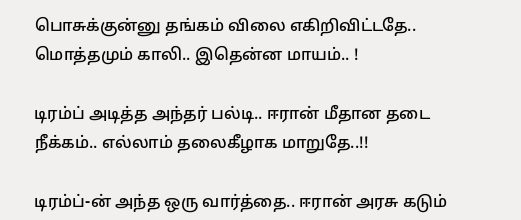பொசுக்குன்னு தங்கம் விலை எகிறிவிட்டதே.. மொத்தமும் காலி.. இதென்ன மாயம்.. !

டிரம்ப் அடித்த அந்தர் பல்டி.. ஈரான் மீதான தடை நீக்கம்.. எல்லாம் தலைகீழாக மாறுதே..!!

டிரம்ப்-ன் அந்த ஒரு வார்த்தை.. ஈரான் அரசு கடும்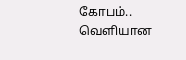கோபம்.. வெளியான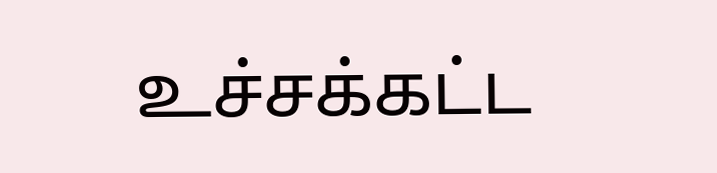உச்சக்கட்ட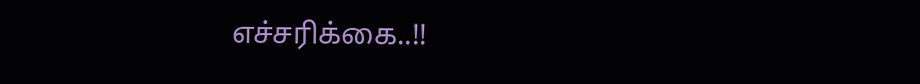எச்சரிக்கை..!!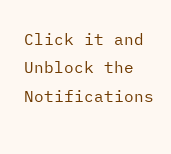Click it and Unblock the Notifications